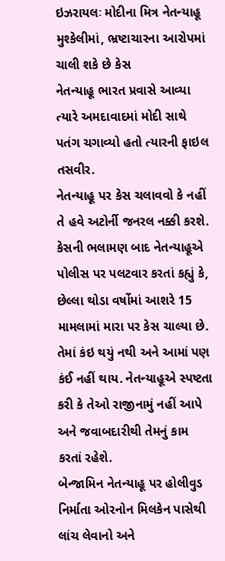ઇઝરાયલઃ મોદીના મિત્ર નેતન્યાહૂ મુશ્કેલીમાં, ભ્રષ્ટાચારના આરોપમાં ચાલી શકે છે કેસ
નેતન્યાહૂ ભારત પ્રવાસે આવ્યા ત્યારે અમદાવાદમાં મોદી સાથે પતંગ ચગાવ્યો હતો ત્યારની ફાઇલ તસવીર.
નેતન્યાહૂ પર કેસ ચલાવવો કે નહીં તે હવે અટોર્ની જનરલ નક્કી કરશે. કેસની ભલામણ બાદ નેતન્યાહૂએ પોલીસ પર પલટવાર કરતાં કહ્યું કે, છેલ્લા થોડા વર્ષોમાં આશરે 15 મામલામાં મારા પર કેસ ચાલ્યા છે. તેમાં કંઇ થયું નથી અને આમાં પણ કંઈ નહીં થાય. નેતન્યાહૂએ સ્પષ્ટતા કરી કે તેઓ રાજીનામું નહીં આપે અને જવાબદારીથી તેમનું કામ કરતાં રહેશે.
બેન્જામિન નેતન્યાહૂ પર હોલીવુડ નિર્માતા ઓરનોન મિલકેન પાસેથી લાંચ લેવાનો અને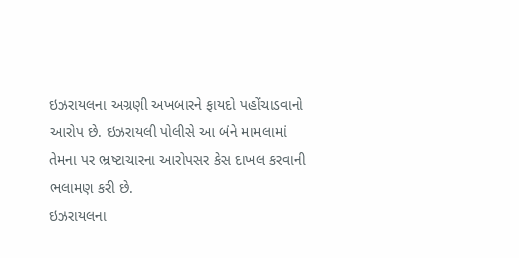ઇઝરાયલના અગ્રણી અખબારને ફાયદો પહોંચાડવાનો આરોપ છે. ઇઝરાયલી પોલીસે આ બંને મામલામાં તેમના પર ભ્રષ્ટાચારના આરોપસર કેસ દાખલ કરવાની ભલામણ કરી છે.
ઇઝરાયલના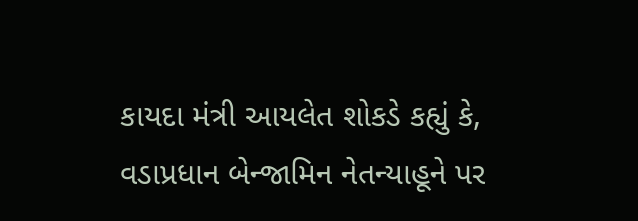કાયદા મંત્રી આયલેત શોકડે કહ્યું કે, વડાપ્રધાન બેન્જામિન નેતન્યાહૂને પર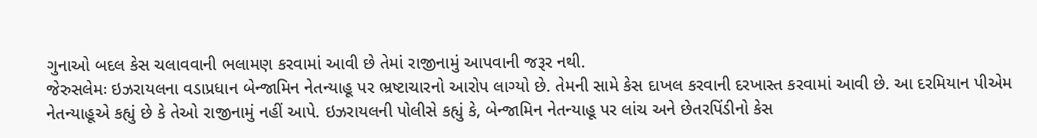ગુનાઓ બદલ કેસ ચલાવવાની ભલામણ કરવામાં આવી છે તેમાં રાજીનામું આપવાની જરૂર નથી.
જેરુસલેમઃ ઇઝરાયલના વડાપ્રધાન બેન્જામિન નેતન્યાહૂ પર ભ્રષ્ટાચારનો આરોપ લાગ્યો છે. તેમની સામે કેસ દાખલ કરવાની દરખાસ્ત કરવામાં આવી છે. આ દરમિયાન પીએમ નેતન્યાહૂએ કહ્યું છે કે તેઓ રાજીનામું નહીં આપે. ઇઝરાયલની પોલીસે કહ્યું કે, બેન્જામિન નેતન્યાહૂ પર લાંચ અને છેતરપિંડીનો કેસ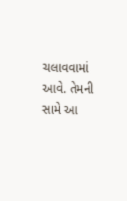ચલાવવામાં આવે. તેમની સામે આ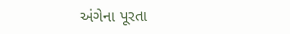અંગેના પૂરતા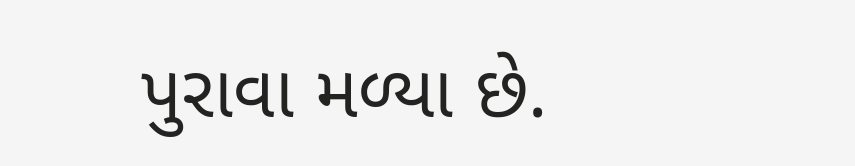પુરાવા મળ્યા છે.